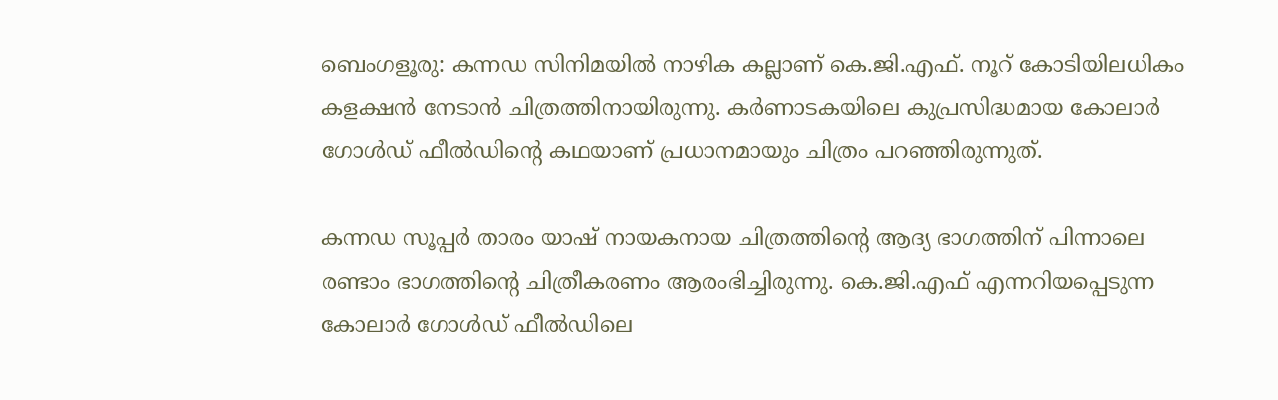ബെംഗളൂരു: കന്നഡ സിനിമയില്‍ നാഴിക കല്ലാണ് കെ.ജി.എഫ്. നൂറ് കോടിയിലധികം കളക്ഷന്‍ നേടാന്‍ ചിത്രത്തിനായിരുന്നു. കര്‍ണാടകയിലെ കുപ്രസിദ്ധമായ കോലാര്‍ ഗോള്‍ഡ് ഫീല്‍ഡിന്റെ കഥയാണ് പ്രധാനമായും ചിത്രം പറഞ്ഞിരുന്നുത്.

കന്നഡ സൂപ്പര്‍ താരം യാഷ് നായകനായ ചിത്രത്തിന്റെ ആദ്യ ഭാഗത്തിന് പിന്നാലെ രണ്ടാം ഭാഗത്തിന്റെ ചിത്രീകരണം ആരംഭിച്ചിരുന്നു. കെ.ജി.എഫ് എന്നറിയപ്പെടുന്ന കോലാര്‍ ഗോള്‍ഡ് ഫീല്‍ഡിലെ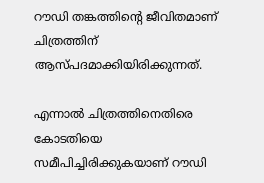റൗഡി തങ്കത്തിന്റെ ജീവിതമാണ് ചിത്രത്തിന് ആസ്പദമാക്കിയിരിക്കുന്നത്.

എന്നാല്‍ ചിത്രത്തിനെതിരെ കോടതിയെ സമീപിച്ചിരിക്കുകയാണ് റൗഡി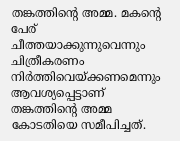തങ്കത്തിന്റെ അമ്മ. മകന്റെ പേര് ചീത്തയാക്കുന്നുവെന്നും ചിത്രീകരണം നിര്‍ത്തിവെയ്ക്കണമെന്നും ആവശ്യപ്പെട്ടാണ് തങ്കത്തിന്റെ അമ്മ കോടതിയെ സമീപിച്ചത്.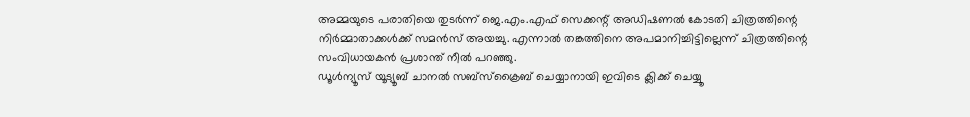അമ്മയുടെ പരാതിയെ തുടര്‍ന്ന് ജെ.എം.എഫ് സെക്കന്റ് അഡിഷണല്‍ കോടതി ചിത്രത്തിന്റെ നിര്‍മ്മാതാക്കള്‍ക്ക് സമന്‍സ് അയച്ചു. എന്നാല്‍ തങ്കത്തിനെ അപമാനിച്ചിട്ടില്ലെന്ന് ചിത്രത്തിന്റെ സംവിധായകന്‍ പ്രശാന്ത് നീല്‍ പറഞ്ഞു.
ഡൂൾന്യൂസ് യൂട്യൂബ് ചാനൽ സബ്സ്ക്രൈബ് ചെയ്യാനായി ഇവിടെ ക്ലിക്ക് ചെയ്യൂ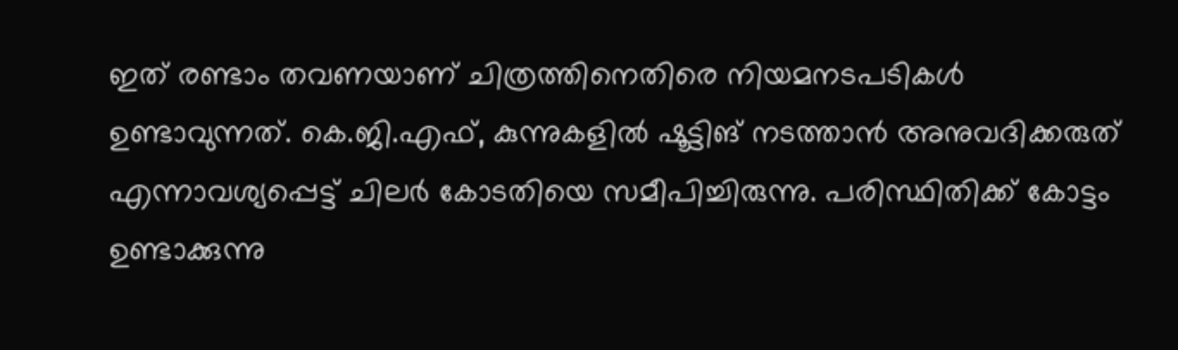ഇത് രണ്ടാം തവണയാണ് ചിത്രത്തിനെതിരെ നിയമനടപടികള്‍ ഉണ്ടാവുന്നത്. കെ.ജി.എഫ്, കുന്നുകളില്‍ ഷൂട്ടിങ് നടത്താന്‍ അനുവദിക്കരുത് എന്നാവശ്യപ്പെട്ട് ചിലര്‍ കോടതിയെ സമീപിച്ചിരുന്നു. പരിസ്ഥിതിക്ക് കോട്ടം ഉണ്ടാക്കുന്നു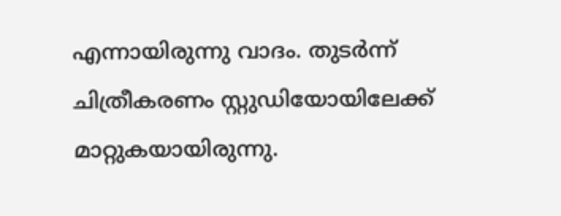എന്നായിരുന്നു വാദം. തുടര്‍ന്ന് ചിത്രീകരണം സ്റ്റുഡിയോയിലേക്ക് മാറ്റുകയായിരുന്നു.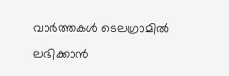വാര്‍ത്തകള്‍ ടെലഗ്രാമില്‍ ലഭിക്കാന്‍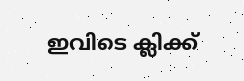ഇവിടെ ക്ലിക്ക്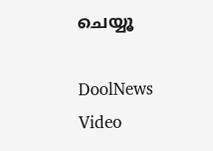ചെയ്യൂ

DoolNews Video